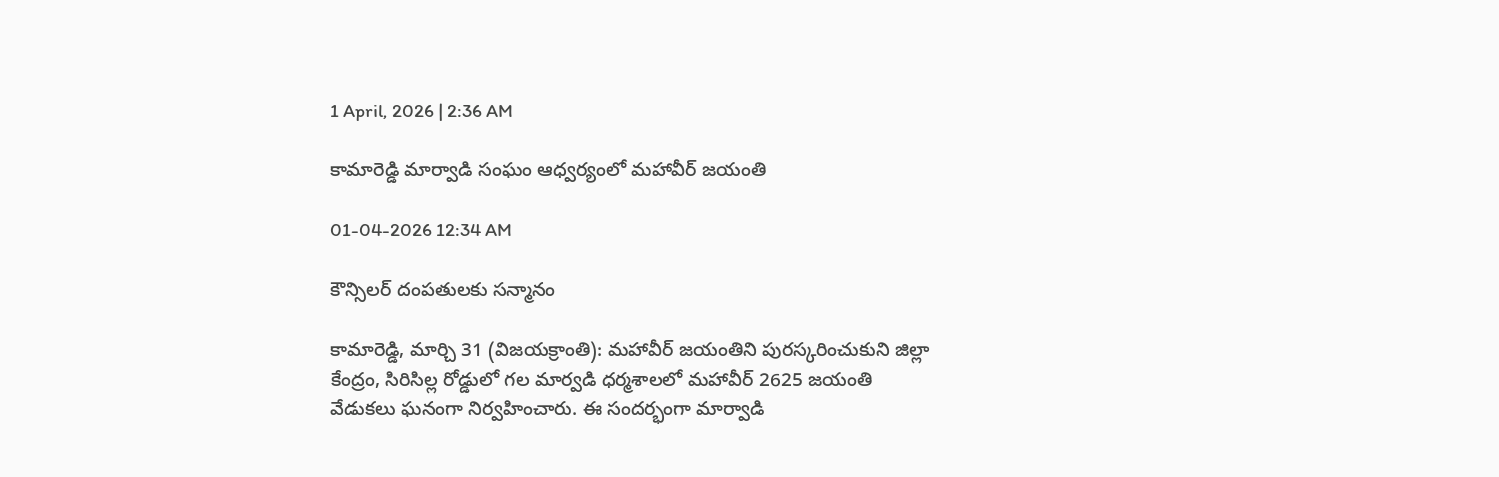1 April, 2026 | 2:36 AM

కామారెడ్డి మార్వాడి సంఘం ఆధ్వర్యంలో మహావీర్ జయంతి

01-04-2026 12:34 AM

కౌన్సిలర్ దంపతులకు సన్మానం

కామారెడ్డి, మార్చి 31 (విజయక్రాంతి): మహావీర్ జయంతిని పురస్కరించుకుని జిల్లా కేంద్రం, సిరిసిల్ల రోడ్డులో గల మార్వడి ధర్మశాలలో మహావీర్ 2625 జయంతి వేడుకలు ఘనంగా నిర్వహించారు. ఈ సందర్భంగా మార్వాడి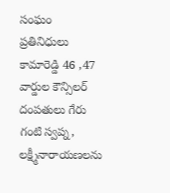సంఘం ప్రతినిధులు కామారెడ్డి 46 ,47 వార్డుల కౌన్సిలర్ దంపతులు గేరు గంటి స్వప్న, లక్ష్మీనారాయణలను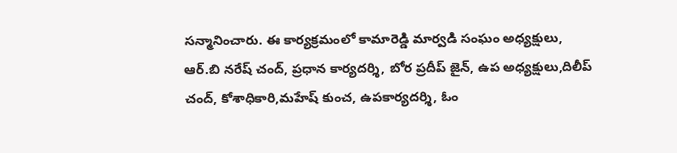సన్మానించారు. ఈ కార్యక్రమంలో కామారెడ్డి మార్వడి సంఘం అధ్యక్షులు, ఆర్.బి నరేష్ చంద్, ప్రధాన కార్యదర్శి, బోర ప్రదీప్ జైన్, ఉప అధ్యక్షులు,దిలీప్ చంద్, కోశాధికారి,మహేష్ కుంచ, ఉపకార్యదర్శి, ఓం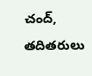చంద్, తదితరులు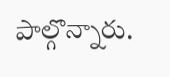పాల్గొన్నారు.